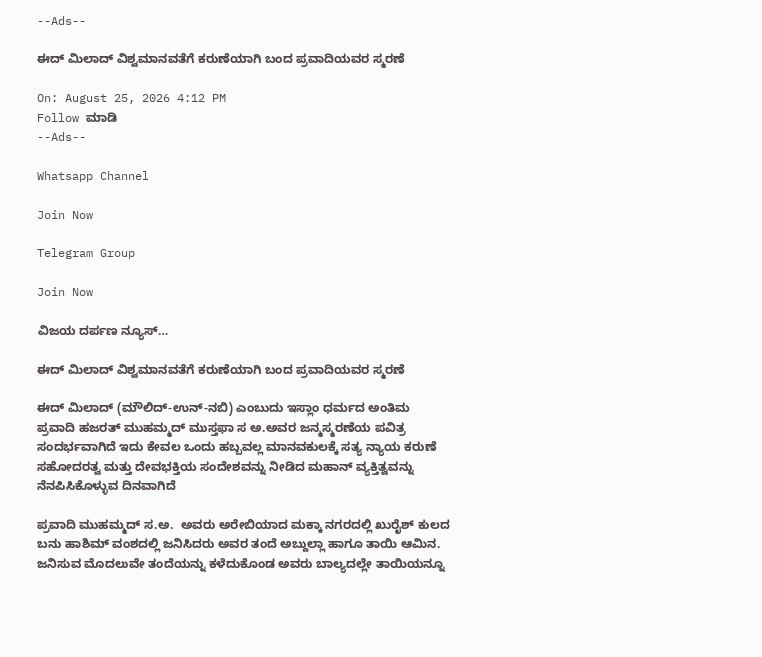--Ads--

ಈದ್ ಮಿಲಾದ್ ವಿಶ್ವಮಾನವತೆಗೆ ಕರುಣೆಯಾಗಿ ಬಂದ ಪ್ರವಾದಿಯವರ ಸ್ಮರಣೆ

On: August 25, 2026 4:12 PM
Follow ಮಾಡಿ
--Ads--

Whatsapp Channel

Join Now

Telegram Group

Join Now

ವಿಜಯ ದರ್ಪಣ ನ್ಯೂಸ್…

ಈದ್ ಮಿಲಾದ್ ವಿಶ್ವಮಾನವತೆಗೆ ಕರುಣೆಯಾಗಿ ಬಂದ ಪ್ರವಾದಿಯವರ ಸ್ಮರಣೆ

ಈದ್ ಮಿಲಾದ್ (ಮೌಲಿದ್-ಉನ್-ನಬಿ) ಎಂಬುದು ಇಸ್ಲಾಂ ಧರ್ಮದ ಅಂತಿಮ ಪ್ರವಾದಿ ಹಜರತ್ ಮುಹಮ್ಮದ್ ಮುಸ್ತಫಾ ಸ ಅ.ಅವರ ಜನ್ಮಸ್ಮರಣೆಯ ಪವಿತ್ರ ಸಂದರ್ಭವಾಗಿದೆ ಇದು ಕೇವಲ ಒಂದು ಹಬ್ಬವಲ್ಲ ಮಾನವಕುಲಕ್ಕೆ ಸತ್ಯ ನ್ಯಾಯ ಕರುಣೆ ಸಹೋದರತ್ವ ಮತ್ತು ದೇವಭಕ್ತಿಯ ಸಂದೇಶವನ್ನು ನೀಡಿದ ಮಹಾನ್ ವ್ಯಕ್ತಿತ್ವವನ್ನು ನೆನಪಿಸಿಕೊಳ್ಳುವ ದಿನವಾಗಿದೆ

ಪ್ರವಾದಿ ಮುಹಮ್ಮದ್ ಸ.ಅ.  ಅವರು ಅರೇಬಿಯಾದ ಮಕ್ಕಾ ನಗರದಲ್ಲಿ ಖುರೈಶ್ ಕುಲದ ಬನು ಹಾಶಿಮ್ ವಂಶದಲ್ಲಿ ಜನಿಸಿದರು ಅವರ ತಂದೆ ಅಬ್ದುಲ್ಲಾ ಹಾಗೂ ತಾಯಿ ಆಮಿನ. ಜನಿಸುವ ಮೊದಲುವೇ ತಂದೆಯನ್ನು ಕಳೆದುಕೊಂಡ ಅವರು ಬಾಲ್ಯದಲ್ಲೇ ತಾಯಿಯನ್ನೂ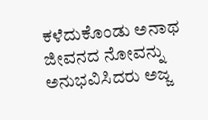ಕಳೆದುಕೊಂಡು ಅನಾಥ ಜೀವನದ ನೋವನ್ನು ಅನುಭವಿಸಿದರು ಅಜ್ಜ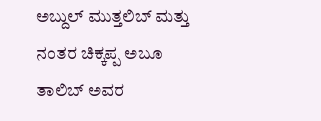ಅಬ್ದುಲ್ ಮುತ್ತಲಿಬ್ ಮತ್ತು ನಂತರ ಚಿಕ್ಕಪ್ಪ ಅಬೂ ತಾಲಿಬ್ ಅವರ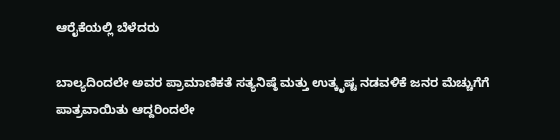ಆರೈಕೆಯಲ್ಲಿ ಬೆಳೆದರು

ಬಾಲ್ಯದಿಂದಲೇ ಅವರ ಪ್ರಾಮಾಣಿಕತೆ ಸತ್ಯನಿಷ್ಠೆ ಮತ್ತು ಉತ್ಕೃಷ್ಟ ನಡವಳಿಕೆ ಜನರ ಮೆಚ್ಚುಗೆಗೆ ಪಾತ್ರವಾಯಿತು ಆದ್ದರಿಂದಲೇ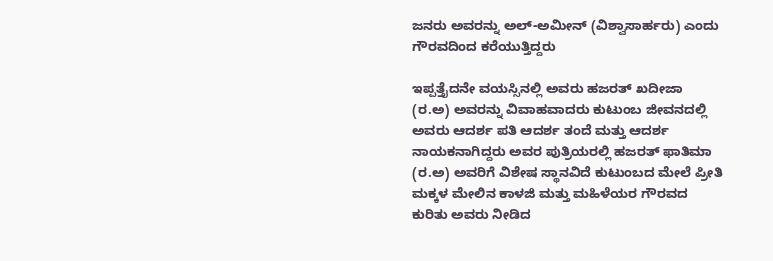ಜನರು ಅವರನ್ನು ಅಲ್-ಅಮೀನ್ (ವಿಶ್ವಾಸಾರ್ಹರು) ಎಂದು ಗೌರವದಿಂದ ಕರೆಯುತ್ತಿದ್ದರು

ಇಪ್ಪತ್ತೈದನೇ ವಯಸ್ಸಿನಲ್ಲಿ ಅವರು ಹಜರತ್ ಖದೀಜಾ (ರ.ಅ) ಅವರನ್ನು ವಿವಾಹವಾದರು ಕುಟುಂಬ ಜೀವನದಲ್ಲಿ ಅವರು ಆದರ್ಶ ಪತಿ ಆದರ್ಶ ತಂದೆ ಮತ್ತು ಆದರ್ಶ ನಾಯಕನಾಗಿದ್ದರು ಅವರ ಪುತ್ರಿಯರಲ್ಲಿ ಹಜರತ್ ಫಾತಿಮಾ (ರ.ಅ) ಅವರಿಗೆ ವಿಶೇಷ ಸ್ಥಾನವಿದೆ ಕುಟುಂಬದ ಮೇಲೆ ಪ್ರೀತಿ ಮಕ್ಕಳ ಮೇಲಿನ ಕಾಳಜಿ ಮತ್ತು ಮಹಿಳೆಯರ ಗೌರವದ ಕುರಿತು ಅವರು ನೀಡಿದ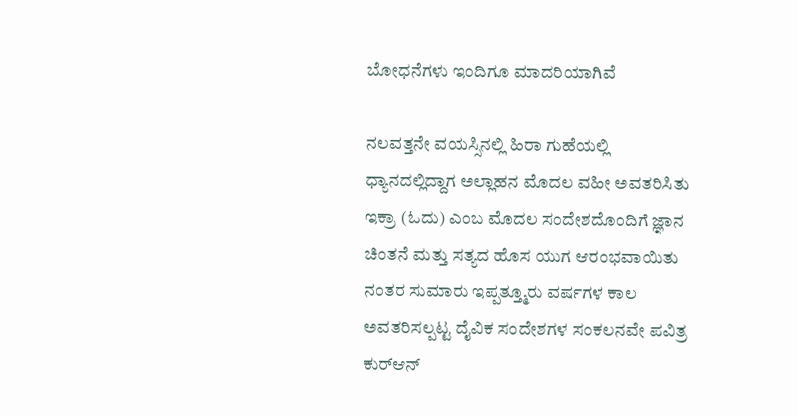ಬೋಧನೆಗಳು ಇಂದಿಗೂ ಮಾದರಿಯಾಗಿವೆ

ನಲವತ್ತನೇ ವಯಸ್ಸಿನಲ್ಲಿ ಹಿರಾ ಗುಹೆಯಲ್ಲಿ ಧ್ಯಾನದಲ್ಲಿದ್ದಾಗ ಅಲ್ಲಾಹನ ಮೊದಲ ವಹೀ ಅವತರಿಸಿತು ಇಕ್ರಾ (ಓದು) ಎಂಬ ಮೊದಲ ಸಂದೇಶದೊಂದಿಗೆ ಜ್ಞಾನ ಚಿಂತನೆ ಮತ್ತು ಸತ್ಯದ ಹೊಸ ಯುಗ ಆರಂಭವಾಯಿತು ನಂತರ ಸುಮಾರು ಇಪ್ಪತ್ತ್ಮೂರು ವರ್ಷಗಳ ಕಾಲ ಅವತರಿಸಲ್ಪಟ್ಟ ದೈವಿಕ ಸಂದೇಶಗಳ ಸಂಕಲನವೇ ಪವಿತ್ರ ಕುರ್‌ಆನ್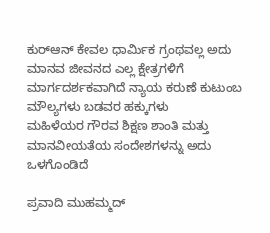ಕುರ್‌ಆನ್ ಕೇವಲ ಧಾರ್ಮಿಕ ಗ್ರಂಥವಲ್ಲ ಅದು ಮಾನವ ಜೀವನದ ಎಲ್ಲ ಕ್ಷೇತ್ರಗಳಿಗೆ ಮಾರ್ಗದರ್ಶಕವಾಗಿದೆ ನ್ಯಾಯ ಕರುಣೆ ಕುಟುಂಬ ಮೌಲ್ಯಗಳು ಬಡವರ ಹಕ್ಕುಗಳು
ಮಹಿಳೆಯರ ಗೌರವ ಶಿಕ್ಷಣ ಶಾಂತಿ ಮತ್ತು ಮಾನವೀಯತೆಯ ಸಂದೇಶಗಳನ್ನು ಅದು ಒಳಗೊಂಡಿದೆ

ಪ್ರವಾದಿ ಮುಹಮ್ಮದ್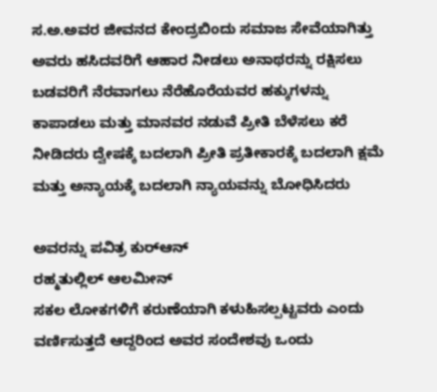ಸ.ಅ.ಅವರ ಜೀವನದ ಕೇಂದ್ರಬಿಂದು ಸಮಾಜ ಸೇವೆಯಾಗಿತ್ತು ಅವರು ಹಸಿದವರಿಗೆ ಆಹಾರ ನೀಡಲು ಅನಾಥರನ್ನು ರಕ್ಷಿಸಲು ಬಡವರಿಗೆ ನೆರವಾಗಲು ನೆರೆಹೊರೆಯವರ ಹಕ್ಕುಗಳನ್ನು ಕಾಪಾಡಲು ಮತ್ತು ಮಾನವರ ನಡುವೆ ಪ್ರೀತಿ ಬೆಳೆಸಲು ಕರೆ ನೀಡಿದರು ದ್ವೇಷಕ್ಕೆ ಬದಲಾಗಿ ಪ್ರೀತಿ ಪ್ರತೀಕಾರಕ್ಕೆ ಬದಲಾಗಿ ಕ್ಷಮೆ ಮತ್ತು ಅನ್ಯಾಯಕ್ಕೆ ಬದಲಾಗಿ ನ್ಯಾಯವನ್ನು ಬೋಧಿಸಿದರು

ಅವರನ್ನು ಪವಿತ್ರ ಕುರ್‌ಆನ್
ರಹ್ಮತುಲ್ಲಿಲ್ ಆಲಮೀನ್
ಸಕಲ ಲೋಕಗಳಿಗೆ ಕರುಣೆಯಾಗಿ ಕಳುಹಿಸಲ್ಪಟ್ಟವರು ಎಂದು ವರ್ಣಿಸುತ್ತದೆ ಆದ್ದರಿಂದ ಅವರ ಸಂದೇಶವು ಒಂದು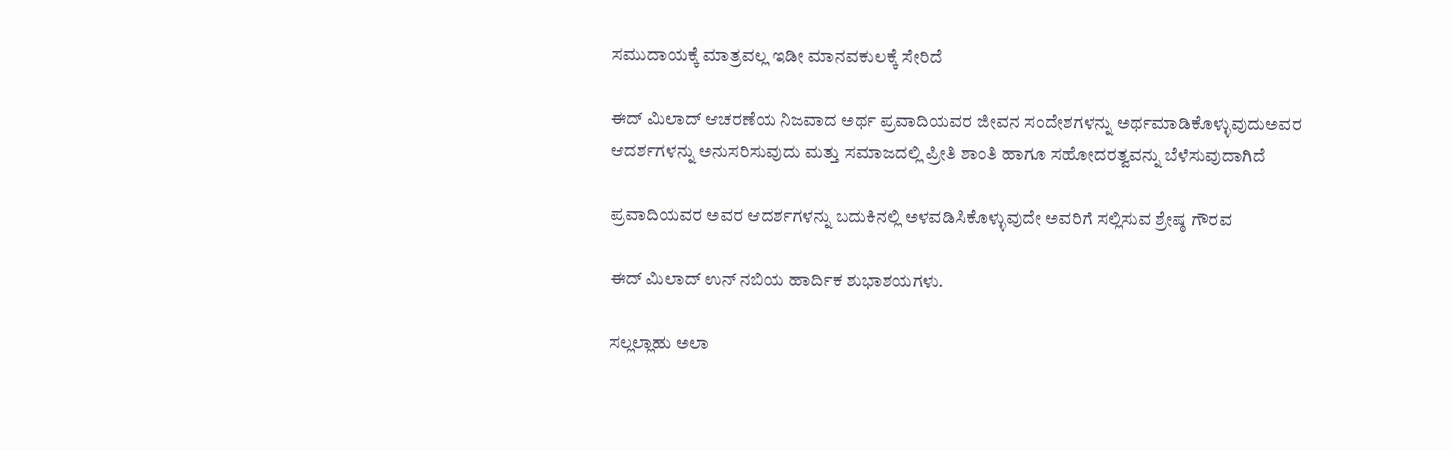ಸಮುದಾಯಕ್ಕೆ ಮಾತ್ರವಲ್ಲ ಇಡೀ ಮಾನವಕುಲಕ್ಕೆ ಸೇರಿದೆ

ಈದ್ ಮಿಲಾದ್ ಆಚರಣೆಯ ನಿಜವಾದ ಅರ್ಥ ಪ್ರವಾದಿಯವರ ಜೀವನ ಸಂದೇಶಗಳನ್ನು ಅರ್ಥಮಾಡಿಕೊಳ್ಳುವುದುಅವರ ಆದರ್ಶಗಳನ್ನು ಅನುಸರಿಸುವುದು ಮತ್ತು ಸಮಾಜದಲ್ಲಿ ಪ್ರೀತಿ ಶಾಂತಿ ಹಾಗೂ ಸಹೋದರತ್ವವನ್ನು ಬೆಳೆಸುವುದಾಗಿದೆ

ಪ್ರವಾದಿಯವರ ಅವರ ಆದರ್ಶಗಳನ್ನು ಬದುಕಿನಲ್ಲಿ ಅಳವಡಿಸಿಕೊಳ್ಳುವುದೇ ಅವರಿಗೆ ಸಲ್ಲಿಸುವ ಶ್ರೇಷ್ಠ ಗೌರವ

ಈದ್ ಮಿಲಾದ್ ಉನ್ ನಬಿಯ ಹಾರ್ದಿಕ ಶುಭಾಶಯಗಳು.

ಸಲ್ಲಲ್ಲಾಹು ಅಲಾ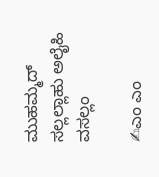ಮುಹಮ್ಮದ್
ಸಲ್ಲಲ್ಲಾಹು ಅಲೈಹಿ ವಸಲ್ಲಂ

✍ಎಂ ಎಂ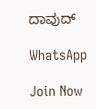ದಾವುದ್

WhatsApp

Join Now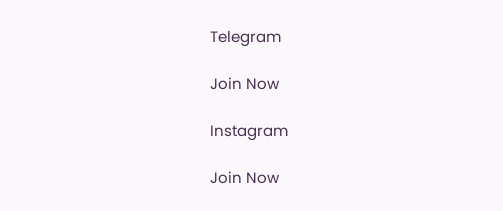Telegram

Join Now

Instagram

Join Now